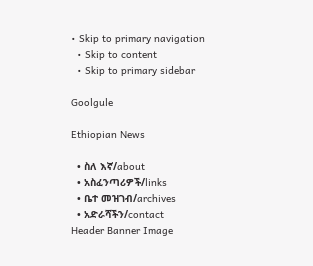• Skip to primary navigation
  • Skip to content
  • Skip to primary sidebar

Goolgule

Ethiopian News

  • ስለ እኛ/about
  • አስፈንጣሪዎች/links
  • ቤተ መዝገብ/archives
  • አድራሻችን/contact
Header Banner Image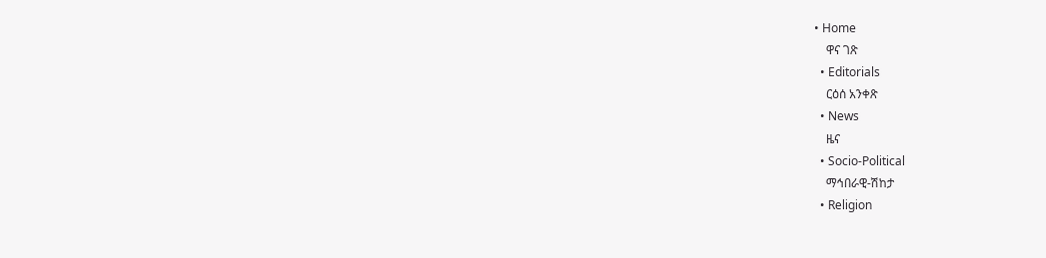• Home
    ዋና ገጽ
  • Editorials
    ርዕሰ አንቀጽ
  • News
    ዜና
  • Socio-Political
    ማኅበራዊ-ሽከታ
  • Religion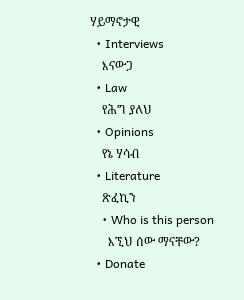ሃይማኖታዊ
  • Interviews
    እናውጋ
  • Law
    የሕግ ያለህ
  • Opinions
    የኔ ሃሳብ
  • Literature
    ጽፈኪን
    • Who is this person
      እኚህ ሰው ማናቸው?
  • Donate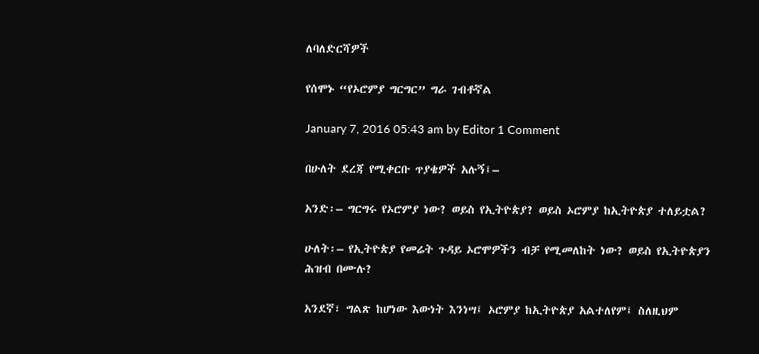ለባለድርሻዎች

የሰሞኑ “የኦሮምያ ግርግር” ግራ ገብቶኛል

January 7, 2016 05:43 am by Editor 1 Comment

በሁለት ደረጃ የሚቀርቡ ጥያቄዎች አሉኝ፤–

አንድ፡– ግርግሩ የኦሮምያ ነው? ወይስ የኢትዮጵያ? ወይስ ኦሮምያ ከኢትዮጵያ ተለይቷል?

ሁለት፡– የኢትዮጵያ የመሬት ጉዳይ ኦሮሞዎችን ብቻ የሚመለከት ነው? ወይስ የኢትዮጵያን ሕዝብ በሙሉ?

አንደኛ፣ ግልጽ ከሆነው እውነት እንነሣ፤ ኦሮምያ ከኢትዮጵያ አልተለየም፤ ስለዚህም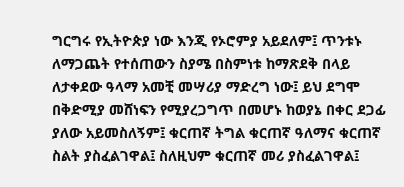ግርግሩ የኢትዮጵያ ነው እንጂ የኦሮምያ አይደለም፤ ጥንቱኑ ለማጋጨት የተሰጠውን ስያሜ በስምነቱ ከማጽደቅ በላይ ለታቀደው ዓላማ አመቺ መሣሪያ ማድረግ ነው፤ ይህ ደግሞ በቅድሚያ መሸነፍን የሚያረጋግጥ በመሆኑ ከወያኔ በቀር ደጋፊ ያለው አይመስለኝም፤ ቁርጠኛ ትግል ቁርጠኛ ዓለማና ቁርጠኛ ስልት ያስፈልገዋል፤ ስለዚህም ቁርጠኛ መሪ ያስፈልገዋል፤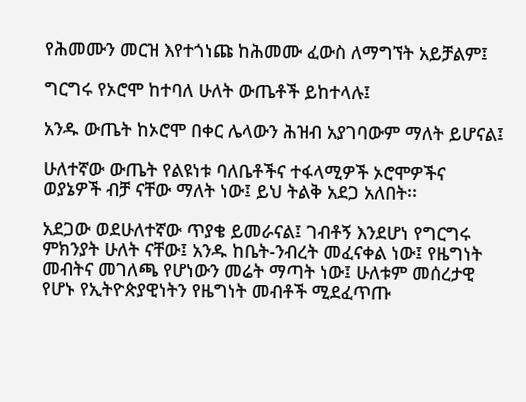የሕመሙን መርዝ እየተጎነጩ ከሕመሙ ፈውስ ለማግኘት አይቻልም፤

ግርግሩ የኦሮሞ ከተባለ ሁለት ውጤቶች ይከተላሉ፤

አንዱ ውጤት ከኦሮሞ በቀር ሌላውን ሕዝብ አያገባውም ማለት ይሆናል፤

ሁለተኛው ውጤት የልዩነቱ ባለቤቶችና ተፋላሚዎች ኦሮሞዎችና ወያኔዎች ብቻ ናቸው ማለት ነው፤ ይህ ትልቅ አደጋ አለበት፡፡

አደጋው ወደሁለተኛው ጥያቄ ይመራናል፤ ገብቶኝ እንደሆነ የግርግሩ ምክንያት ሁለት ናቸው፤ አንዱ ከቤት-ንብረት መፈናቀል ነው፤ የዜግነት መብትና መገለጫ የሆነውን መሬት ማጣት ነው፤ ሁለቱም መሰረታዊ የሆኑ የኢትዮጵያዊነትን የዜግነት መብቶች ሚደፈጥጡ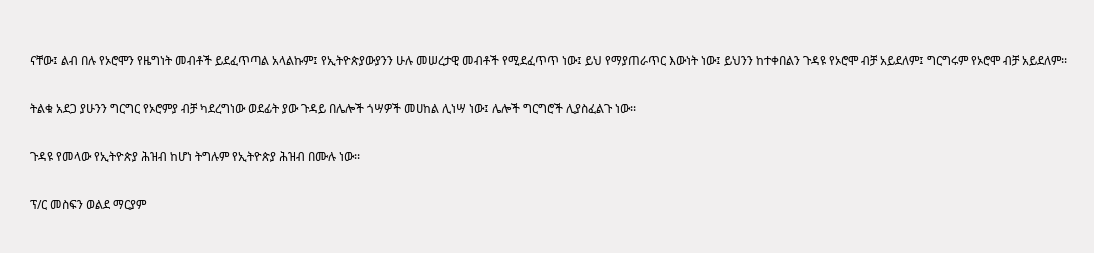ናቸው፤ ልብ በሉ የኦሮሞን የዜግነት መብቶች ይደፈጥጣል አላልኩም፤ የኢትዮጵያውያንን ሁሉ መሠረታዊ መብቶች የሚደፈጥጥ ነው፤ ይህ የማያጠራጥር እውነት ነው፤ ይህንን ከተቀበልን ጉዳዩ የኦሮሞ ብቻ አይደለም፤ ግርግሩም የኦሮሞ ብቻ አይደለም፡፡

ትልቁ አደጋ ያሁንን ግርግር የኦሮምያ ብቻ ካደረግነው ወደፊት ያው ጉዳይ በሌሎች ጎሣዎች መሀከል ሊነሣ ነው፤ ሌሎች ግርግሮች ሊያስፈልጉ ነው፡፡

ጉዳዩ የመላው የኢትዮጵያ ሕዝብ ከሆነ ትግሉም የኢትዮጵያ ሕዝብ በሙሉ ነው፡፡

ፕ/ር መስፍን ወልደ ማርያም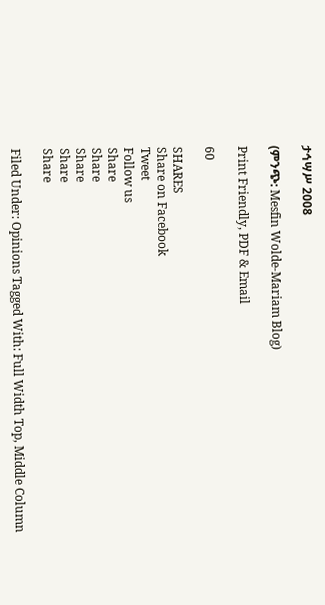ታኅሣሥ 2008

(ምንጭ: Mesfin Wolde-Mariam Blog)

Print Friendly, PDF & Email

60

SHARES
Share on Facebook
Tweet
Follow us
Share
Share
Share
Share
Share

Filed Under: Opinions Tagged With: Full Width Top, Middle Column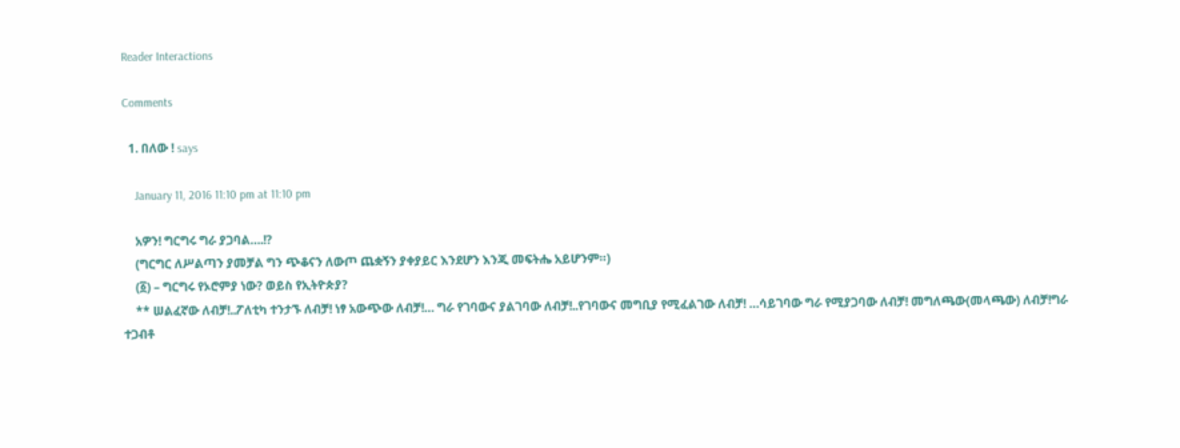Reader Interactions

Comments

  1. በለው ! says

    January 11, 2016 11:10 pm at 11:10 pm

    አዎን! ግርግሩ ግራ ያጋባል….!?
    (ግርግር ለሥልጣን ያመቻል ግን ጭቆናን ለውጦ ጨቋኝን ያቀያይር እንደሆን እንጂ መፍትሔ አይሆንም።)
    (፩) – ግርግሩ የኦሮምያ ነው? ወይስ የኢትዮጵያ?
    ** ሠልፈኛው ለብቻ!..ፖለቲካ ተንታኙ ለብቻ! ነፃ አውጭው ለብቻ!… ግራ የገባውና ያልገባው ለብቻ!..የገባውና መግቢያ የሚፈልገው ለብቻ! …ሳይገባው ግራ የሚያጋባው ለብቻ! መግለጫው(መላጫው) ለብቻ!ግራ ተጋብቶ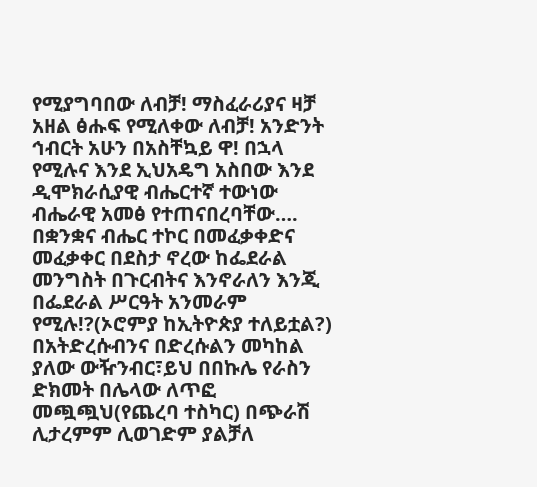የሚያግባበው ለብቻ! ማስፈራሪያና ዛቻ አዘል ፅሑፍ የሚለቀው ለብቻ! አንድንት ኅብርት አሁን በአስቸኳይ ዋ! በኋላ የሚሉና እንደ ኢህአዴግ አስበው እንደ ዲሞክራሲያዊ ብሔርተኛ ተውነው ብሔራዊ አመፅ የተጠናበረባቸው…. በቋንቋና ብሔር ተኮር በመፈቃቀድና መፈቃቀር በደስታ ኖረው ከፌደራል መንግስት በጉርብትና እንኖራለን እንጂ በፌደራል ሥርዓት አንመራም የሚሉ!?(ኦሮምያ ከኢትዮጵያ ተለይቷል?) በአትድረሱብንና በድረሱልን መካከል ያለው ውዥንብር፣ይህ በበኩሌ የራስን ድክመት በሌላው ለጥፎ መጯጯህ(የጨረባ ተስካር) በጭራሽ ሊታረምም ሊወገድም ያልቻለ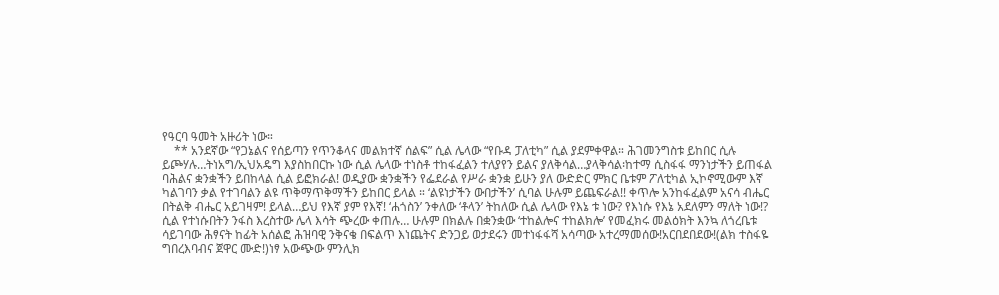የዓርባ ዓመት አዙሪት ነው።
    ** አንደኛው “የጋኔልና የሰይጣን የጥንቆላና መልክተኛ ሰልፍ” ሲል ሌላው “የቡዳ ፓለቲካ” ሲል ያደምቀዋል። ሕገመንግስቱ ይከበር ሲሉ ይጮሃሉ…ትነአግ/ኢህአዴግ እያስከበርኩ ነው ሲል ሌላው ተነስቶ ተከፋፈልን ተለያየን ይልና ያለቅሳል…ያላቅሳል፡ከተማ ሲስፋፋ ማንነታችን ይጠፋል ባሕልና ቋንቋችን ይበከላል ሲል ይፎክራል! ወዲያው ቋንቋችን የፌደራል የሥራ ቋንቋ ይሁን ያለ ውድድር ምክር ቤቱም ፖለቲካል ኢኮኖሚውም እኛ ካልገባን ቃል የተገባልን ልዩ ጥቅማጥቅማችን ይከበር ይላል ። ‘ልዩነታችን ውበታችን’ ሲባል ሁሉም ይጨፍራል!! ቀጥሎ አንከፋፈልም አናሳ ብሔር በትልቅ ብሔር አይገዛም! ይላል…ይህ የእኛ ያም የእኛ! ‘ሐጎስን’ ንቀለው ‘ቶላን’ ትከለው ሲል ሌላው የእኔ ቱ ነው? የእነሱ የእኔ አደለምን ማለት ነው!? ሲል የተነሱበትን ንፋስ እረስተው ሌላ እሳት ጭረው ቀጠሉ… ሁሉም በክልሉ በቋንቋው ‘ተከልሎና ተከልክሎ’ የመፈክሩ መልዕክት እንኳ ለጎረቤቱ ሳይገባው ሕፃናት ከፊት አሰልፎ ሕዝባዊ ንቅናቄ በፍልጥ እነጨትና ድንጋይ ወታደሩን መተነፋፋሻ አሳጣው አተረማመሰው!አርበደበደው!(ልክ ተስፋዬ ግበረእባብና ጀዋር ሙድ!)ነፃ አውጭው ምንሊክ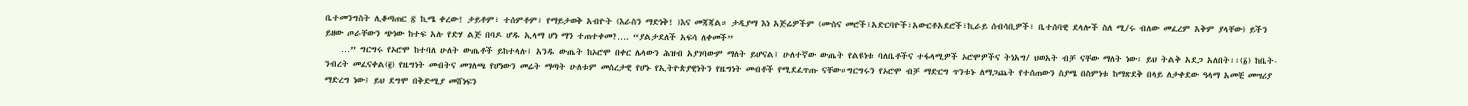ቤተመንግስት ሊቆጣጠር ፳ ኪሜ ቀረው! ታይቶም፣ ተሰምቶም፣ የማይታወቅ አብዮት (እራስን ማድነቅ! )እና መጃጃል። ታዲያማ እነ አጅሬዎችም (ሙስና መሮች፣አድርባዮች፣አውርቶአደሮች፣ኪራይ ሰብሳቢዎች፣ ቤተሰባዊ ደላሎች ስለ ሚ/ሩ ብለው መፈረም አቅም ያላቸው) ይችን ይዘው ጦራቸውን ጭነው ከተፍ አሉ የድሃ ልጅ በባዶ ሆዱ ኢላማ ሆነ ማን ተጠተቀመ?…. “ያልታደለች አፍሳ ለቀመች”
    …” ግርግሩ የኦሮሞ ከተባለ ሁለት ውጤቶች ይከተላሉ፤ አንዱ ውጤት ከኦሮሞ በቀር ሌላውን ሕዝብ አያገባውም ማለት ይሆናል፤ ሁለተኛው ውጤት የልዩነቱ ባለቤቶችና ተፋላሚዎች ኦሮሞዎችና ትነአግ/ ህወአት ብቻ ናቸው ማለት ነው፡ ይህ ትልቅ አደጋ አለበት፡፡(፩) ከቤት-ንብረት መፈናቀል(፪) የዜግነት መብትና መገለጫ የሆነውን መሬት ማጣት ሁለቱም መሰረታዊ የሆኑ የኢትዮጵያዊነትን የዜግነት መብቶች የሚደፈጥጡ ናቸው።ግርግሩን የኦሮሞ ብቻ ማድርግ ጥንቱኑ ለማጋጨት የተሰጠውን ስያሜ በስምነቱ ከማጽደቅ በላይ ለታቀደው ዓላማ አመቺ መሣሪያ ማድረግ ነው፤ ይህ ደግሞ በቅድሚያ መሸነፍን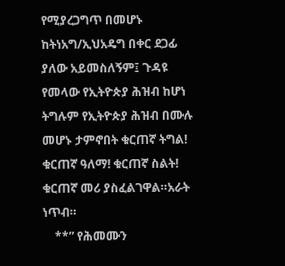የሚያረጋግጥ በመሆኑ ከትነአግ/ኢህአዴግ በቀር ደጋፊ ያለው አይመስለኝም፤ ጉዳዩ የመላው የኢትዮጵያ ሕዝብ ከሆነ ትግሉም የኢትዮጵያ ሕዝብ በሙሉ መሆኑ ታምኖበት ቁርጠኛ ትግል! ቁርጠኛ ዓለማ! ቁርጠኛ ስልት! ቁርጠኛ መሪ ያስፈልገዋል።አራት ነጥብ።
    **” የሕመሙን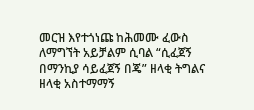መርዝ እየተጎነጩ ከሕመሙ ፈውስ ለማግኘት አይቻልም ሲባል “ሲፈጀኝ በማንኪያ ሳይፈጀኝ በጄ” ዘላቂ ትግልና ዘላቂ አስተማማኝ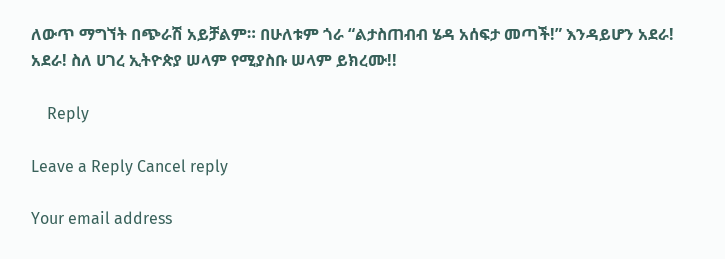ለውጥ ማግኘት በጭራሽ አይቻልም። በሁለቱም ጎራ “ልታስጠብብ ሄዳ አሰፍታ መጣች!” እንዳይሆን አደራ! አደራ! ስለ ሀገረ ኢትዮጵያ ሠላም የሚያስቡ ሠላም ይክረሙ!!

    Reply

Leave a Reply Cancel reply

Your email address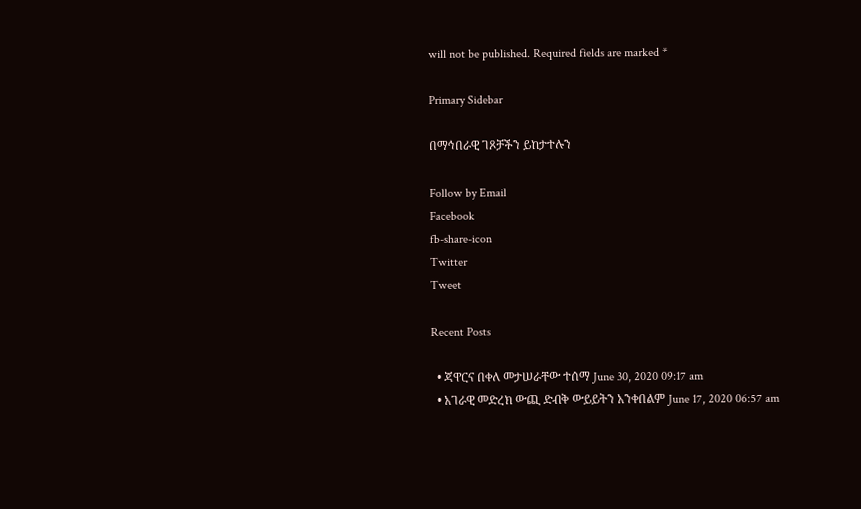will not be published. Required fields are marked *

Primary Sidebar

በማኅበራዊ ገጾቻችን ይከታተሉን

Follow by Email
Facebook
fb-share-icon
Twitter
Tweet

Recent Posts

  • ጃዋርና በቀለ መታሠራቸው ተሰማ June 30, 2020 09:17 am
  • አገራዊ መድረክ ውጪ ድብቅ ውይይትን አንቀበልም June 17, 2020 06:57 am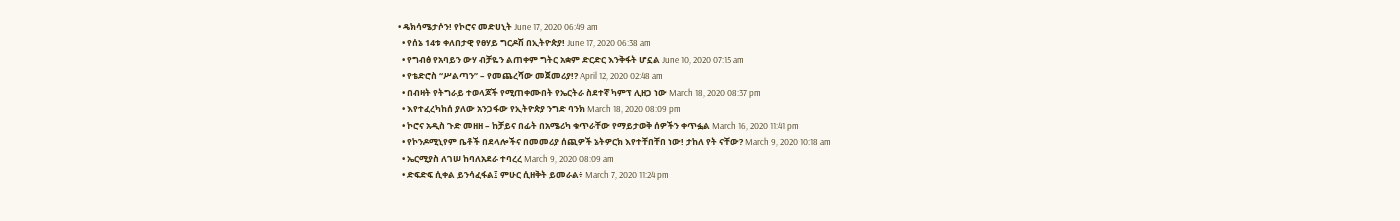• ዴክሳሜታሶን! የኮሮና መድሀኒት June 17, 2020 06:49 am
  • የሰኔ 14ቱ ቀለበታዊ የፀሃይ ግርዶሽ በኢትዮጵያ! June 17, 2020 06:38 am
  • የግብፅ የአባይን ውሃ ብቻዬን ልጠቀም ግትር አቋም ድርድር እንቅፋት ሆኗል June 10, 2020 07:15 am
  • የቴድሮስ “ሥልጣን” – የመጨረሻው መጀመሪያ!? April 12, 2020 02:48 am
  • በብዛት የትግራይ ተወላጆች የሚጠቀሙበት የኤርትራ ስደተኛ ካምፕ ሊዘጋ ነው March 18, 2020 08:37 pm
  • እየተፈረካከሰ ያለው አንጋፋው የኢትዮጵያ ንግድ ባንክ March 18, 2020 08:09 pm
  • ኮሮና አዲስ ጉድ መዘዘ – ከቻይና በፊት በአሜሪካ ቁጥራቸው የማይታወቅ ሰዎችን ቀጥፏል March 16, 2020 11:41 pm
  • የኮንዶሚኒየም ቤቶች በደላሎችና በመመሪያ ሰጪዎች ኔትዎርክ እየተቸበቸበ ነው! ታከለ የት ናቸው? March 9, 2020 10:18 am
  • ኤርሚያስ ለገሠ ከባለአደራ ተባረረ March 9, 2020 08:09 am
  • ድፍድፍ ሲቀል ይንሳፈፋል፤ ምሁር ሲዘቅት ይመራል፥ March 7, 2020 11:24 pm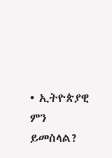• ኢትዮጵያዊ ምን ይመስላል?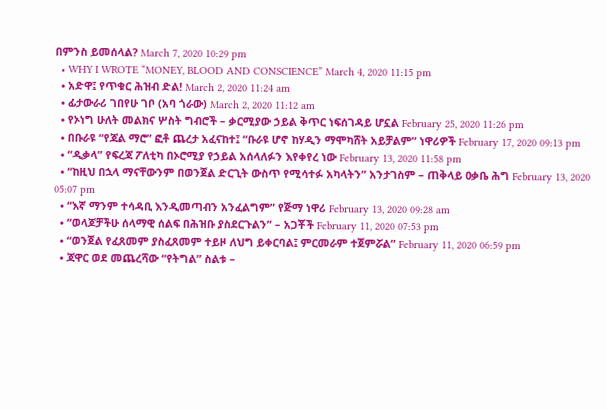በምንስ ይመሰላል? March 7, 2020 10:29 pm
  • WHY I WROTE “MONEY, BLOOD AND CONSCIENCE” March 4, 2020 11:15 pm
  • አድዋ፤ የጥቁር ሕዝብ ድል! March 2, 2020 11:24 am
  • ፊታውራሪ ገበየሁ ገቦ (አባ ጎራው) March 2, 2020 11:12 am
  • የኦነግ ሁለት መልክና ሦስት ግብሮች – ቃርሚያው ኃይል ቅጥር ነፍሰገዳይ ሆኗል February 25, 2020 11:26 pm
  • በቡራዩ “የጃል ማሮ” ፎቶ ጨረታ አፈናከተ፤ “ቡራዩ ሆኖ ከሃዲን ማሞካሸት አይቻልም” ነዋሪዎች February 17, 2020 09:13 pm
  • “ዲቃላ” የፍረጃ ፖለቲካ በኦሮሚያ የኃይል አሰላለፉን እየቀየረ ነው February 13, 2020 11:58 pm
  • “ከዚህ በኋላ ማናቸውንም በወንጀል ድርጊት ውስጥ የሚሳተፉ አካላትን” አንታገስም – ጠቅላይ ዐቃቤ ሕግ February 13, 2020 05:07 pm
  • “እኛ ማንም ተሳዳቢ እንዲመጣብን አንፈልግም” የጅማ ነዋሪ February 13, 2020 09:28 am
  • “ወላጆቻችሁ ሰላማዊ ሰልፍ በሕዝቡ ያስደርጉልን” – አጋቾች February 11, 2020 07:53 pm
  • “ወንጀል የፈጸመም ያስፈጸመም ተይዞ ለህግ ይቀርባል፤ ምርመራም ተጀምሯል” February 11, 2020 06:59 pm
  • ጃዋር ወደ መጨረሻው “የትግል” ስልቱ –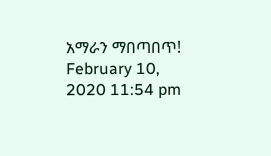አማራን ማበጣበጥ! February 10, 2020 11:54 pm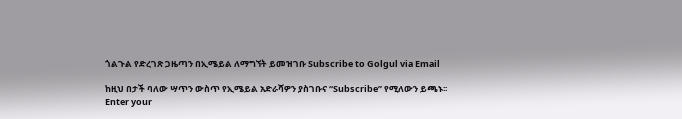ጎልጉል የድረገጽ ጋዜጣን በኢሜይል ለማግኘት ይመዝገቡ Subscribe to Golgul via Email

ከዚህ በታች ባለው ሣጥን ውስጥ የኢሜይል አድራሻዎን ያስገቡና “Subscribe” የሚለውን ይጫኑ፡፡
Enter your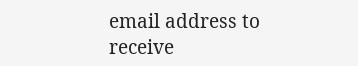email address to receive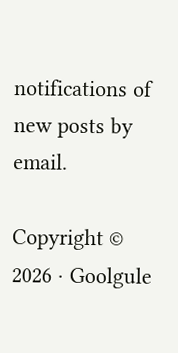notifications of new posts by email.

Copyright © 2026 · Goolgule